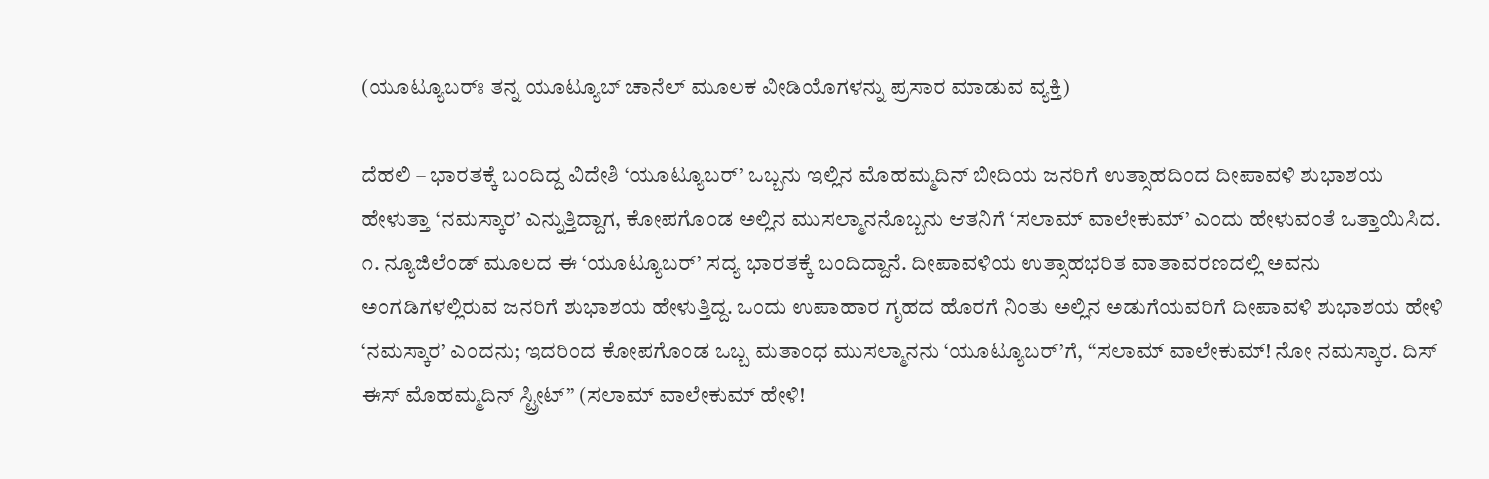(ಯೂಟ್ಯೂಬರ್ಃ ತನ್ನ ಯೂಟ್ಯೂಬ್ ಚಾನೆಲ್ ಮೂಲಕ ವೀಡಿಯೊಗಳನ್ನು ಪ್ರಸಾರ ಮಾಡುವ ವ್ಯಕ್ತಿ)

ದೆಹಲಿ – ಭಾರತಕ್ಕೆ ಬಂದಿದ್ದ ವಿದೇಶಿ ‘ಯೂಟ್ಯೂಬರ್’ ಒಬ್ಬನು ಇಲ್ಲಿನ ಮೊಹಮ್ಮದಿನ್ ಬೀದಿಯ ಜನರಿಗೆ ಉತ್ಸಾಹದಿಂದ ದೀಪಾವಳಿ ಶುಭಾಶಯ ಹೇಳುತ್ತಾ ‘ನಮಸ್ಕಾರ’ ಎನ್ನುತ್ತಿದ್ದಾಗ, ಕೋಪಗೊಂಡ ಅಲ್ಲಿನ ಮುಸಲ್ಮಾನನೊಬ್ಬನು ಆತನಿಗೆ ‘ಸಲಾಮ್ ವಾಲೇಕುಮ್’ ಎಂದು ಹೇಳುವಂತೆ ಒತ್ತಾಯಿಸಿದ.
೧. ನ್ಯೂಜಿಲೆಂಡ್ ಮೂಲದ ಈ ‘ಯೂಟ್ಯೂಬರ್’ ಸದ್ಯ ಭಾರತಕ್ಕೆ ಬಂದಿದ್ದಾನೆ. ದೀಪಾವಳಿಯ ಉತ್ಸಾಹಭರಿತ ವಾತಾವರಣದಲ್ಲಿ ಅವನು ಅಂಗಡಿಗಳಲ್ಲಿರುವ ಜನರಿಗೆ ಶುಭಾಶಯ ಹೇಳುತ್ತಿದ್ದ. ಒಂದು ಉಪಾಹಾರ ಗೃಹದ ಹೊರಗೆ ನಿಂತು ಅಲ್ಲಿನ ಅಡುಗೆಯವರಿಗೆ ದೀಪಾವಳಿ ಶುಭಾಶಯ ಹೇಳಿ ‘ನಮಸ್ಕಾರ’ ಎಂದನು; ಇದರಿಂದ ಕೋಪಗೊಂಡ ಒಬ್ಬ ಮತಾಂಧ ಮುಸಲ್ಮಾನನು ‘ಯೂಟ್ಯೂಬರ್’ಗೆ, “ಸಲಾಮ್ ವಾಲೇಕುಮ್! ನೋ ನಮಸ್ಕಾರ. ದಿಸ್ ಈಸ್ ಮೊಹಮ್ಮದಿನ್ ಸ್ಟ್ರೀಟ್” (ಸಲಾಮ್ ವಾಲೇಕುಮ್ ಹೇಳಿ!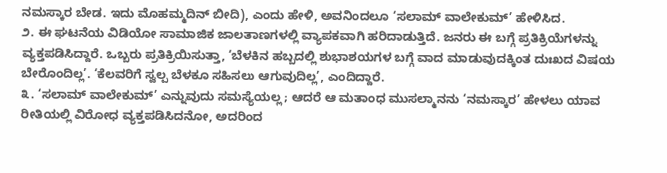ನಮಸ್ಕಾರ ಬೇಡ. ಇದು ಮೊಹಮ್ಮದಿನ್ ಬೀದಿ), ಎಂದು ಹೇಳಿ, ಅವನಿಂದಲೂ ‘ಸಲಾಮ್ ವಾಲೇಕುಮ್’ ಹೇಳಿಸಿದ.
೨. ಈ ಘಟನೆಯ ವಿಡಿಯೋ ಸಾಮಾಜಿಕ ಜಾಲತಾಣಗಳಲ್ಲಿ ವ್ಯಾಪಕವಾಗಿ ಹರಿದಾಡುತ್ತಿದೆ. ಜನರು ಈ ಬಗ್ಗೆ ಪ್ರತಿಕ್ರಿಯೆಗಳನ್ನು ವ್ಯಕ್ತಪಡಿಸಿದ್ದಾರೆ. ಒಬ್ಬರು ಪ್ರತಿಕ್ರಿಯಿಸುತ್ತಾ, ‘ಬೆಳಕಿನ ಹಬ್ಬದಲ್ಲಿ ಶುಭಾಶಯಗಳ ಬಗ್ಗೆ ವಾದ ಮಾಡುವುದಕ್ಕಿಂತ ದುಃಖದ ವಿಷಯ ಬೇರೊಂದಿಲ್ಲ’. ‘ಕೆಲವರಿಗೆ ಸ್ವಲ್ಪ ಬೆಳಕೂ ಸಹಿಸಲು ಆಗುವುದಿಲ್ಲ’, ಎಂದಿದ್ದಾರೆ.
೩. ‘ಸಲಾಮ್ ವಾಲೇಕುಮ್’ ಎನ್ನುವುದು ಸಮಸ್ಯೆಯಲ್ಲ; ಆದರೆ ಆ ಮತಾಂಧ ಮುಸಲ್ಮಾನನು ‘ನಮಸ್ಕಾರ’ ಹೇಳಲು ಯಾವ ರೀತಿಯಲ್ಲಿ ವಿರೋಧ ವ್ಯಕ್ತಪಡಿಸಿದನೋ, ಅದರಿಂದ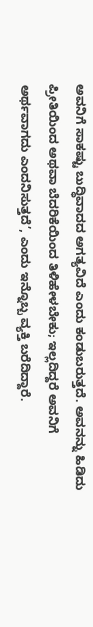ಅವನಿಗೆ ಸಾಕಷ್ಟು ಬುದ್ಧಿವಾದದ ಅಗತ್ಯವಿದೆ ಎಂದು ಕಂಡುಬರುತ್ತದೆ. ಅವನನ್ನು ಹಿಡಿದು ಪ್ರೀತಿಯಿಂದ ಅಥವಾ ಬೆದರಿಕೆಯಿಂದ ತಿಳಿಹೇಳಬೇಕು; ಇಲ್ಲದಿದ್ದರೆ ಅವನಿಗೆ ಅರ್ಥವಾಗದು ಎಂದನಿಸುತ್ತದೆ’, ಎಂದು ಇನ್ನೊಬ್ಬ ವ್ಯಕ್ತಿ ಬರೆದಿದ್ದಾರೆ.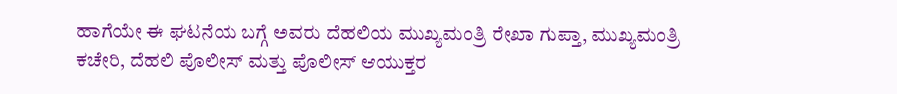ಹಾಗೆಯೇ ಈ ಘಟನೆಯ ಬಗ್ಗೆ ಅವರು ದೆಹಲಿಯ ಮುಖ್ಯಮಂತ್ರಿ ರೇಖಾ ಗುಪ್ತಾ, ಮುಖ್ಯಮಂತ್ರಿ ಕಚೇರಿ, ದೆಹಲಿ ಪೊಲೀಸ್ ಮತ್ತು ಪೊಲೀಸ್ ಆಯುಕ್ತರ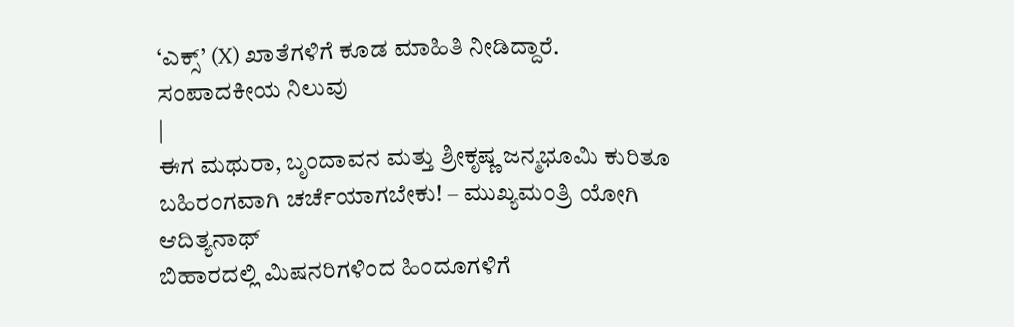‘ಎಕ್ಸ್’ (X) ಖಾತೆಗಳಿಗೆ ಕೂಡ ಮಾಹಿತಿ ನೀಡಿದ್ದಾರೆ.
ಸಂಪಾದಕೀಯ ನಿಲುವು
|
ಈಗ ಮಥುರಾ, ಬೃಂದಾವನ ಮತ್ತು ಶ್ರೀಕೃಷ್ಣ ಜನ್ಮಭೂಮಿ ಕುರಿತೂ ಬಹಿರಂಗವಾಗಿ ಚರ್ಚೆಯಾಗಬೇಕು! – ಮುಖ್ಯಮಂತ್ರಿ ಯೋಗಿ ಆದಿತ್ಯನಾಥ್
ಬಿಹಾರದಲ್ಲಿ ಮಿಷನರಿಗಳಿಂದ ಹಿಂದೂಗಳಿಗೆ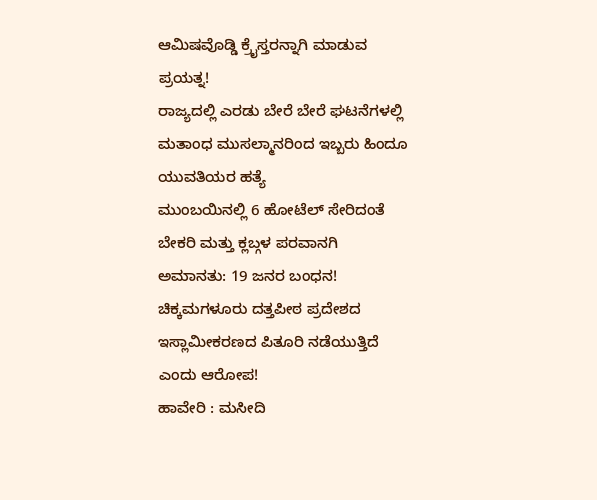ಆಮಿಷವೊಡ್ಡಿ ಕ್ರೈಸ್ತರನ್ನಾಗಿ ಮಾಡುವ ಪ್ರಯತ್ನ!
ರಾಜ್ಯದಲ್ಲಿ ಎರಡು ಬೇರೆ ಬೇರೆ ಘಟನೆಗಳಲ್ಲಿ ಮತಾಂಧ ಮುಸಲ್ಮಾನರಿಂದ ಇಬ್ಬರು ಹಿಂದೂ ಯುವತಿಯರ ಹತ್ಯೆ
ಮುಂಬಯಿನಲ್ಲಿ 6 ಹೋಟೆಲ್ ಸೇರಿದಂತೆ ಬೇಕರಿ ಮತ್ತು ಕ್ಲಬ್ಗಳ ಪರವಾನಗಿ ಅಮಾನತು: 19 ಜನರ ಬಂಧನ!
ಚಿಕ್ಕಮಗಳೂರು ದತ್ತಪೀಠ ಪ್ರದೇಶದ ಇಸ್ಲಾಮೀಕರಣದ ಪಿತೂರಿ ನಡೆಯುತ್ತಿದೆ ಎಂದು ಆರೋಪ!
ಹಾವೇರಿ : ಮಸೀದಿ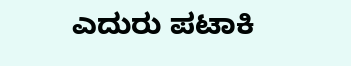ಎದುರು ಪಟಾಕಿ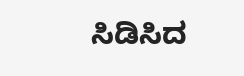ಸಿಡಿಸಿದ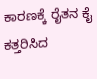ಕಾರಣಕ್ಕೆ ರೈತನ ಕೈ ಕತ್ತರಿಸಿದ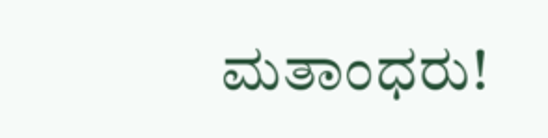ಮತಾಂಧರು!